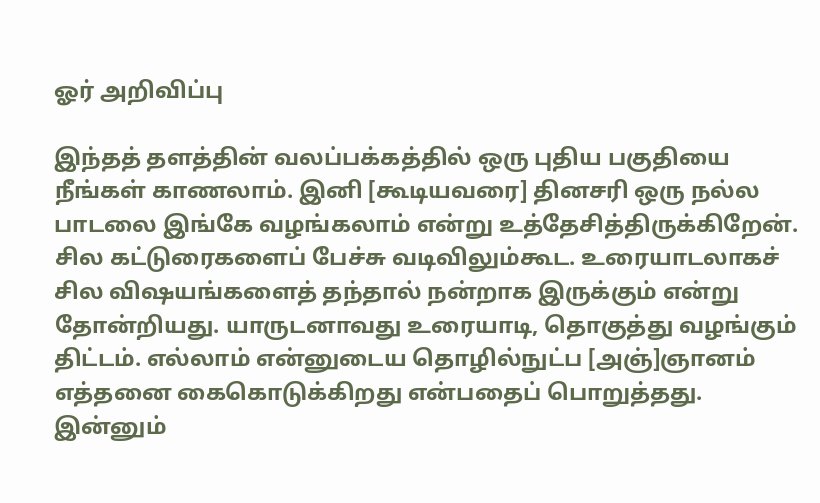ஓர் அறிவிப்பு

இந்தத் தளத்தின் வலப்பக்கத்தில் ஒரு புதிய பகுதியை நீங்கள் காணலாம். இனி [கூடியவரை] தினசரி ஒரு நல்ல பாடலை இங்கே வழங்கலாம் என்று உத்தேசித்திருக்கிறேன். சில கட்டுரைகளைப் பேச்சு வடிவிலும்கூட. உரையாடலாகச் சில விஷயங்களைத் தந்தால் நன்றாக இருக்கும் என்று தோன்றியது. யாருடனாவது உரையாடி, தொகுத்து வழங்கும் திட்டம். எல்லாம் என்னுடைய தொழில்நுட்ப [அஞ்]ஞானம் எத்தனை கைகொடுக்கிறது என்பதைப் பொறுத்தது. இன்னும்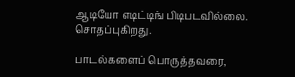ஆடியோ எடிட்டிங் பிடிபடவில்லை. சொதப்புகிறது.

பாடல்களைப் பொருத்தவரை,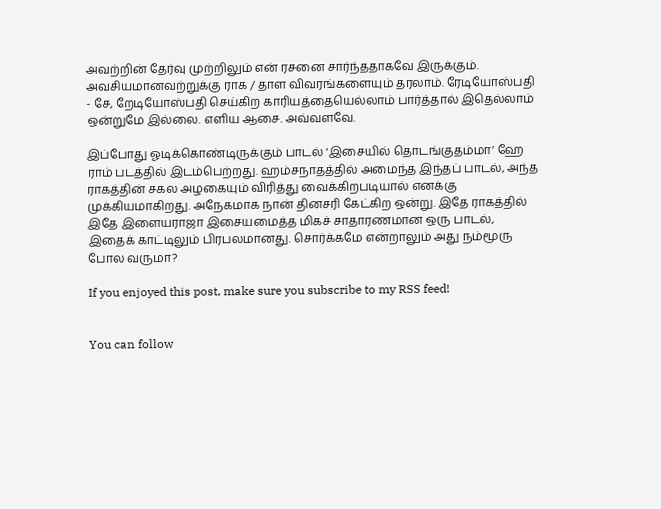அவற்றின் தேர்வு முற்றிலும் என் ரசனை சார்ந்ததாகவே இருக்கும். அவசியமானவற்றுக்கு ராக / தாள விவரங்களையும் தரலாம். ரேடியோஸ்பதி - சே, றேடியோஸ்பதி செய்கிற காரியத்தையெல்லாம் பார்த்தால் இதெல்லாம் ஒன்றுமே இல்லை. எளிய ஆசை. அவ்வளவே.

இப்போது ஓடிக்கொண்டிருக்கும் பாடல் ‘இசையில் தொடங்குதம்மா’ ஹே ராம் படத்தில் இடம்பெற்றது. ஹம்சநாதத்தில் அமைந்த இந்தப் பாடல், அந்த ராகத்தின் சகல அழகையும் விரித்து வைக்கிறபடியால் எனக்கு முக்கியமாகிறது. அநேகமாக நான் தினசரி கேட்கிற ஒன்று. இதே ராகத்தில் இதே இளையராஜா இசையமைத்த மிகச் சாதாரணமான ஒரு பாடல், இதைக் காட்டிலும் பிரபலமானது. சொர்க்கமே என்றாலும் அது நம்மூரு போல வருமா?

If you enjoyed this post, make sure you subscribe to my RSS feed!


You can follow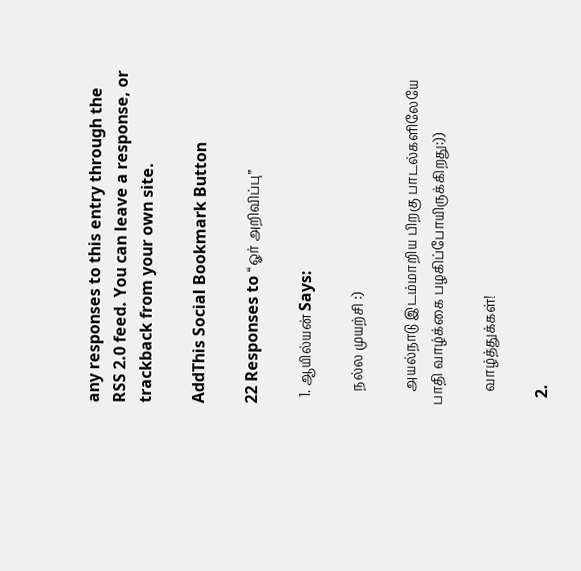any responses to this entry through the RSS 2.0 feed. You can leave a response, or trackback from your own site.

AddThis Social Bookmark Button

22 Responses to “ஓர் அறிவிப்பு”

  1. ஆயில்யன் Says:

    நல்ல முயற்சி :)

    அயல்நாடு இடம்மாறிய பிறகு பாடல்களிலேயே பாதி வாழ்க்கை பழகிப்போயிருக்கிறது:))

    வாழ்த்துக்கள்!

  2.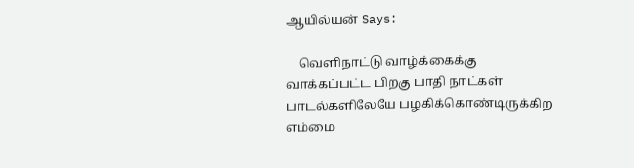ஆயில்யன் Says:

    வெளிநாட்டு வாழ்க்கைக்கு வாக்கப்பட்ட பிறகு பாதி நாட்கள் பாடல்களிலேயே பழகிக்கொண்டிருக்கிற எம்மை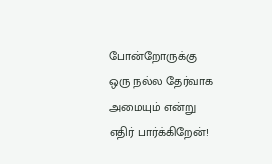போன்றோருக்கு ஒரு நல்ல தேர்வாக அமையும் என்று எதிர் பார்க்கிறேன்!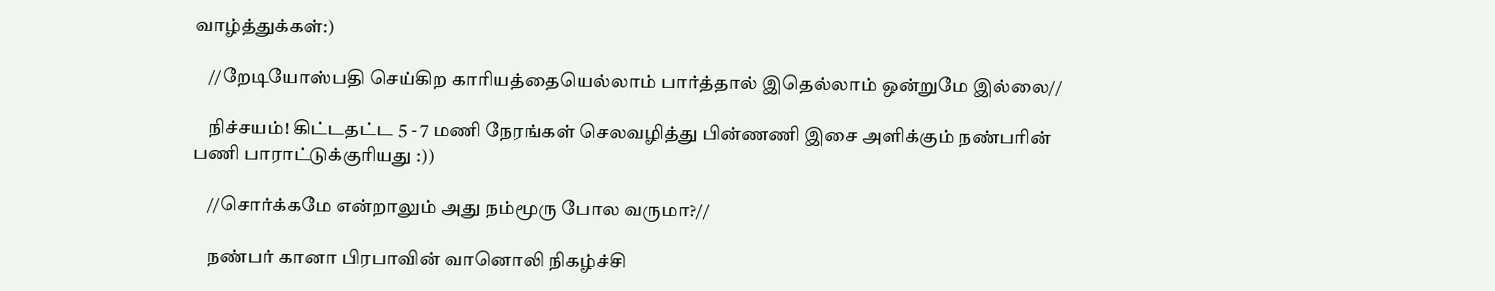வாழ்த்துக்கள்:)

    //றேடியோஸ்பதி செய்கிற காரியத்தையெல்லாம் பார்த்தால் இதெல்லாம் ஒன்றுமே இல்லை//

    நிச்சயம்! கிட்டதட்ட 5 - 7 மணி நேரங்கள் செலவழித்து பின்ணணி இசை அளிக்கும் நண்பரின் பணி பாராட்டுக்குரியது :))

    //சொர்க்கமே என்றாலும் அது நம்மூரு போல வருமா?//

    நண்பர் கானா பிரபாவின் வானொலி நிகழ்ச்சி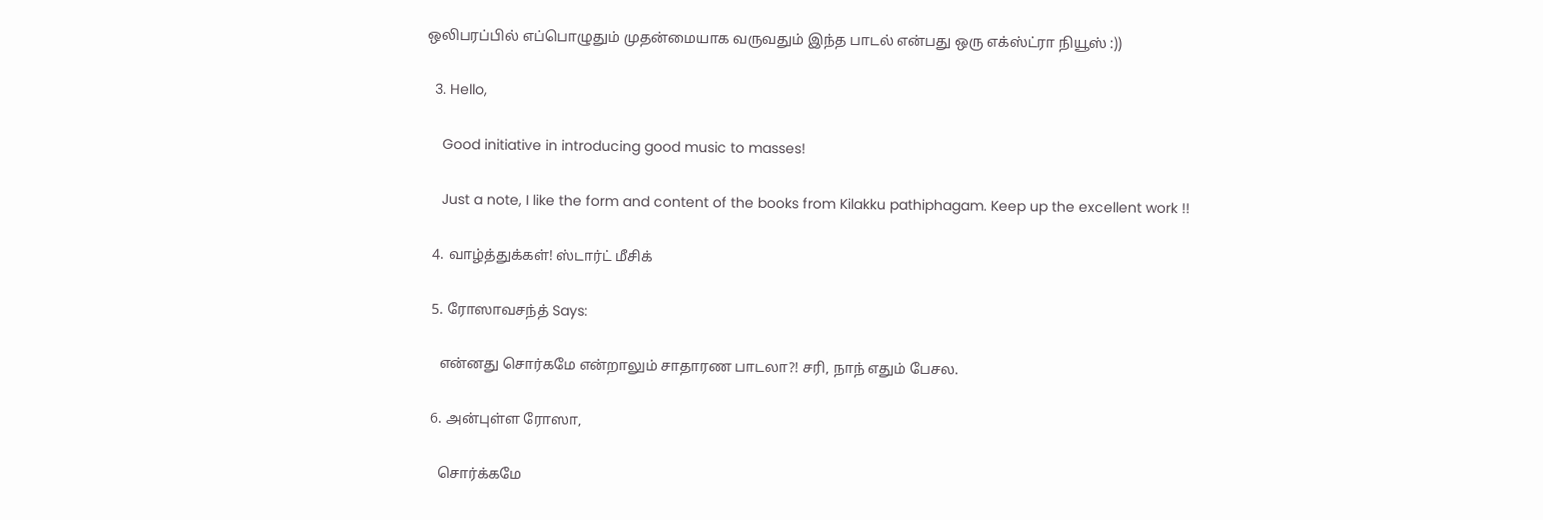ஒலிபரப்பில் எப்பொழுதும் முதன்மையாக வருவதும் இந்த பாடல் என்பது ஒரு எக்ஸ்ட்ரா நியூஸ் :))

  3. Hello,

    Good initiative in introducing good music to masses!

    Just a note, I like the form and content of the books from Kilakku pathiphagam. Keep up the excellent work !!

  4. வாழ்த்துக்கள்! ஸ்டார்ட் மீசிக்

  5. ரோஸாவசந்த் Says:

    என்னது சொர்கமே என்றாலும் சாதாரண பாடலா?! சரி, நாந் எதும் பேசல.

  6. அன்புள்ள ரோஸா,

    சொர்க்கமே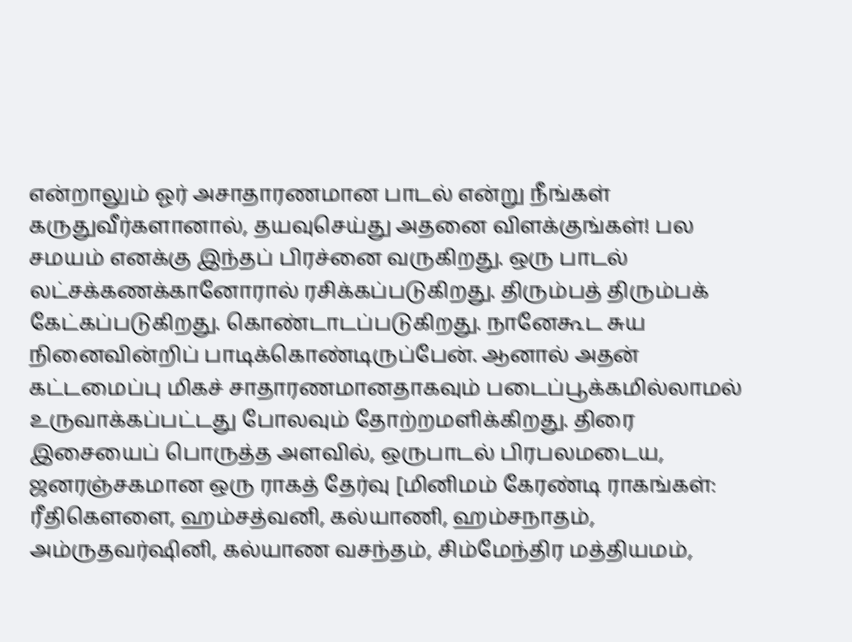என்றாலும் ஓர் அசாதாரணமான பாடல் என்று நீங்கள் கருதுவீர்களானால், தயவுசெய்து அதனை விளக்குங்கள்! பல சமயம் எனக்கு இந்தப் பிரச்னை வருகிறது. ஒரு பாடல் லட்சக்கணக்கானோரால் ரசிக்கப்படுகிறது. திரும்பத் திரும்பக் கேட்கப்படுகிறது. கொண்டாடப்படுகிறது. நானேகூட சுய நினைவின்றிப் பாடிக்கொண்டிருப்பேன். ஆனால் அதன் கட்டமைப்பு மிகச் சாதாரணமானதாகவும் படைப்பூக்கமில்லாமல் உருவாக்கப்பட்டது போலவும் தோற்றமளிக்கிறது. திரை இசையைப் பொருத்த அளவில், ஒருபாடல் பிரபலமடைய, ஜனரஞ்சகமான ஒரு ராகத் தேர்வு [மினிமம் கேரண்டி ராகங்கள்: ரீதிகௌளை, ஹம்சத்வனி, கல்யாணி, ஹம்சநாதம், அம்ருதவர்ஷினி, கல்யாண வசந்தம், சிம்மேந்திர மத்தியமம்,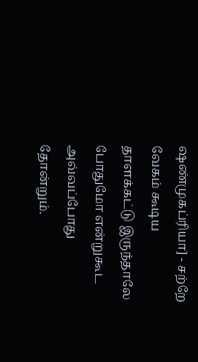ஷண்முகப்ரியா] - சற்றே வேகம் கூடிய தாளக்கட்டு இருந்தாலே போதுமோ என்றுகூட அவ்வப்போது தோன்றும்.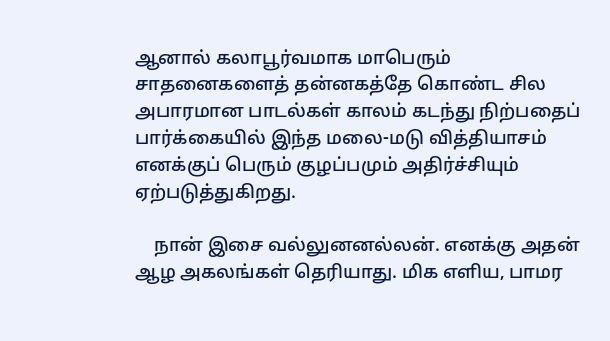ஆனால் கலாபூர்வமாக மாபெரும் சாதனைகளைத் தன்னகத்தே கொண்ட சில அபாரமான பாடல்கள் காலம் கடந்து நிற்பதைப் பார்க்கையில் இந்த மலை-மடு வித்தியாசம் எனக்குப் பெரும் குழப்பமும் அதிர்ச்சியும் ஏற்படுத்துகிறது.

    நான் இசை வல்லுனனல்லன். எனக்கு அதன் ஆழ அகலங்கள் தெரியாது. மிக எளிய, பாமர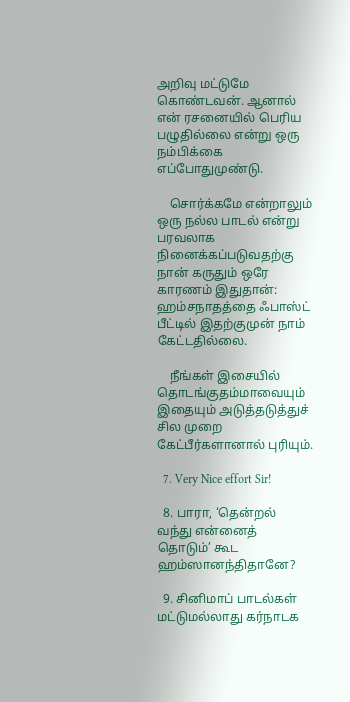அறிவு மட்டுமே கொண்டவன். ஆனால் என் ரசனையில் பெரிய பழுதில்லை என்று ஒரு நம்பிக்கை எப்போதுமுண்டு.

    சொர்க்கமே என்றாலும் ஒரு நல்ல பாடல் என்று பரவலாக நினைக்கப்படுவதற்கு நான் கருதும் ஒரே காரணம் இதுதான்: ஹம்சநாதத்தை ஃபாஸ்ட் பீட்டில் இதற்குமுன் நாம் கேட்டதில்லை.

    நீங்கள் இசையில் தொடங்குதம்மாவையும் இதையும் அடுத்தடுத்துச் சில முறை கேட்பீர்களானால் புரியும்.

  7. Very Nice effort Sir!

  8. பாரா, ‘தென்றல் வந்து என்னைத் தொடும்’ கூட ஹம்ஸானந்திதானே?

  9. சினிமாப் பாடல்கள் மட்டுமல்லாது கர்நாடக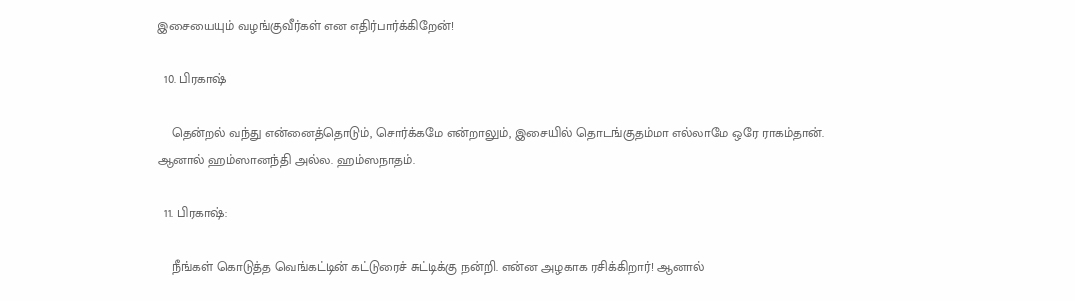இசையையும் வழங்குவீர்கள் என எதிர்பார்க்கிறேன்!

  10. பிரகாஷ்

    தென்றல் வந்து என்னைத்தொடும், சொர்க்கமே என்றாலும், இசையில் தொடங்குதம்மா எல்லாமே ஒரே ராகம்தான். ஆனால் ஹம்ஸானந்தி அல்ல. ஹம்ஸநாதம்.

  11. பிரகாஷ்:

    நீங்கள் கொடுத்த வெங்கட்டின் கட்டுரைச் சுட்டிக்கு நன்றி. என்ன அழகாக ரசிக்கிறார்! ஆனால்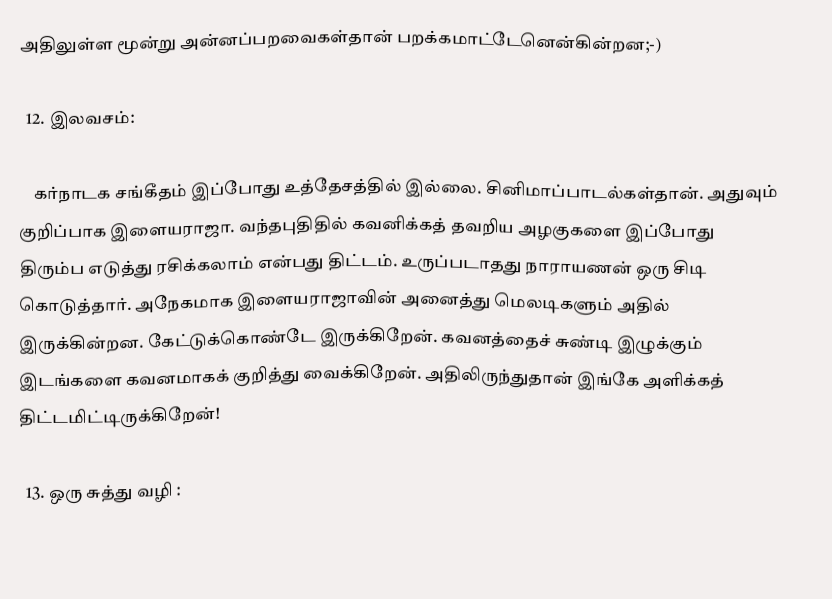அதிலுள்ள மூன்று அன்னப்பறவைகள்தான் பறக்கமாட்டேனென்கின்றன;-)

  12. இலவசம்:

    கர்நாடக சங்கீதம் இப்போது உத்தேசத்தில் இல்லை. சினிமாப்பாடல்கள்தான். அதுவும் குறிப்பாக இளையராஜா. வந்தபுதிதில் கவனிக்கத் தவறிய அழகுகளை இப்போது திரும்ப எடுத்து ரசிக்கலாம் என்பது திட்டம். உருப்படாதது நாராயணன் ஒரு சிடி கொடுத்தார். அநேகமாக இளையராஜாவின் அனைத்து மெலடிகளும் அதில் இருக்கின்றன. கேட்டுக்கொண்டே இருக்கிறேன். கவனத்தைச் சுண்டி இழுக்கும் இடங்களை கவனமாகக் குறித்து வைக்கிறேன். அதிலிருந்துதான் இங்கே அளிக்கத் திட்டமிட்டிருக்கிறேன்!

  13. ஒரு சுத்து வழி :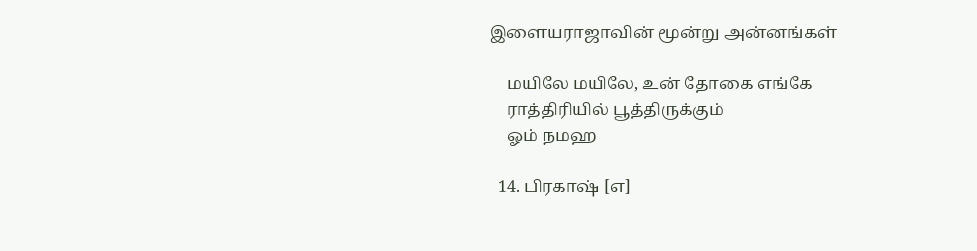இளையராஜாவின் மூன்று அன்னங்கள்

    மயிலே மயிலே, உன் தோகை எங்கே
    ராத்திரியில் பூத்திருக்கும்
    ஓம் நமஹ

  14. பிரகாஷ் [எ]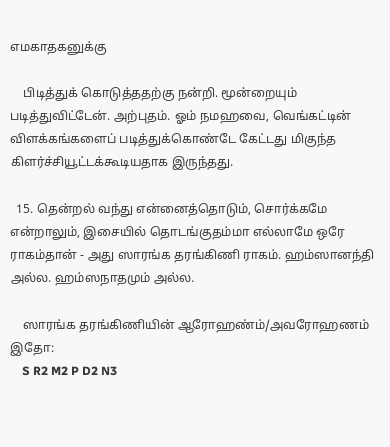எமகாதகனுக்கு

    பிடித்துக் கொடுத்ததற்கு நன்றி. மூன்றையும் படித்துவிட்டேன். அற்புதம். ஓம் நமஹவை, வெங்கட்டின் விளக்கங்களைப் படித்துக்கொண்டே கேட்டது மிகுந்த கிளர்ச்சியூட்டக்கூடியதாக இருந்தது.

  15. தென்றல் வந்து என்னைத்தொடும், சொர்க்கமே என்றாலும், இசையில் தொடங்குதம்மா எல்லாமே ஒரே ராகம்தான் - அது ஸாரங்க தரங்கிணி ராகம். ஹம்ஸானந்தி அல்ல. ஹம்ஸநாதமும் அல்ல.

    ஸாரங்க தரங்கிணியின் ஆரோஹண்ம்/அவரோஹணம் இதோ:
    S R2 M2 P D2 N3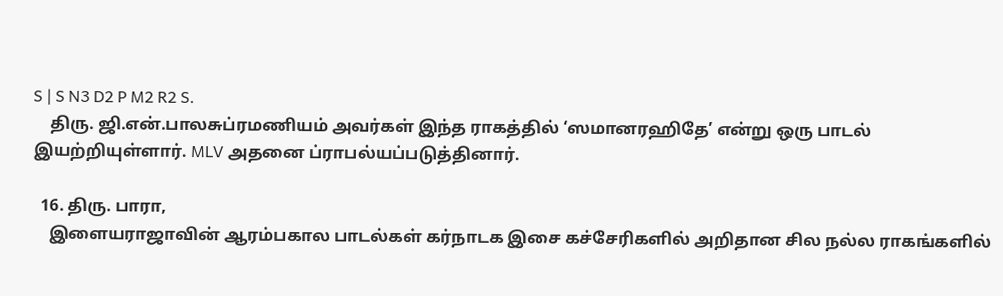S | S N3 D2 P M2 R2 S.
    திரு. ஜி.என்.பாலசுப்ரமணியம் அவர்கள் இந்த ராகத்தில் ‘ஸமானரஹிதே’ என்று ஒரு பாடல் இயற்றியுள்ளார். MLV அதனை ப்ராபல்யப்படுத்தினார்.

  16. திரு. பாரா,
    இளையராஜாவின் ஆரம்பகால பாடல்கள் கர்நாடக இசை கச்சேரிகளில் அறிதான சில நல்ல ராகங்களில்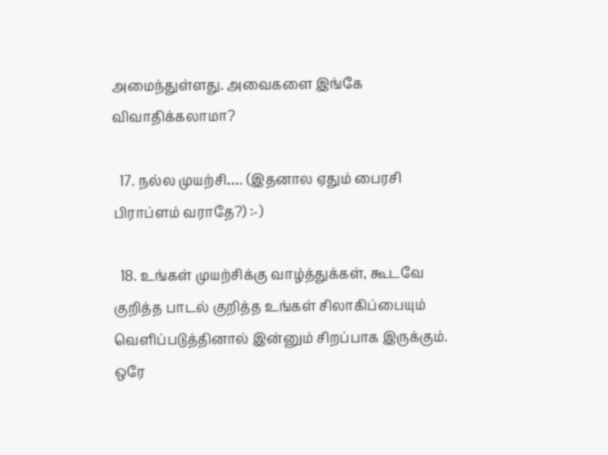அமைந்துள்ளது. அவைகளை இங்கே விவாதிக்கலாமா?

  17. நல்ல முயற்சி…. (இதனால ஏதும் பைரசி பிராப்ளம் வராதே?) :-)

  18. உங்கள் முயற்சிக்கு வாழ்த்துக்கள், கூடவே குறித்த பாடல் குறித்த உங்கள் சிலாகிப்பையும் வெளிப்படுத்தினால் இன்னும் சிறப்பாக இருக்கும். ஒரே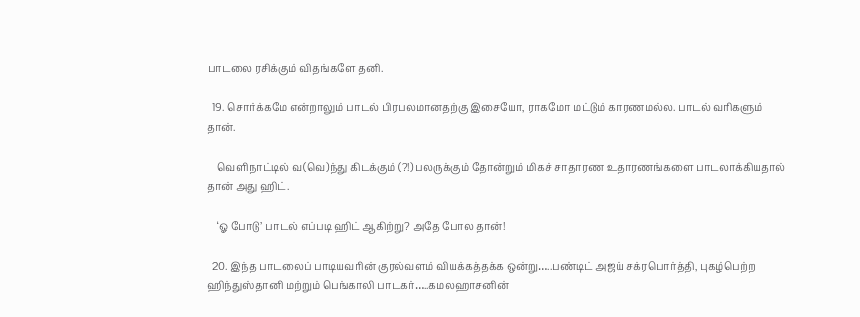பாடலை ரசிக்கும் விதங்களே தனி.

  19. சொர்க்கமே என்றாலும் பாடல் பிரபலமானதற்கு இசையோ, ராகமோ மட்டும் காரணமல்ல. பாடல் வரிகளும் தான்.

    வெளிநாட்டில் வ(வெ)ந்து கிடக்கும் (?!) பலருக்கும் தோன்றும் மிகச் சாதாரண உதாரணங்களை பாடலாக்கியதால் தான் அது ஹிட்.

    ‘ஓ போடு’ பாடல் எப்படி ஹிட் ஆகிற்று? அதே போல தான்!

  20. இந்த பாடலைப் பாடியவரின் குரல்வளம் வியக்கத்தக்க ஒன்று…..பண்டிட் அஜய் சக்ரபொர்த்தி, புகழ்பெற்ற ஹிந்துஸ்தானி மற்றும் பெங்காலி பாடகர்…..கமலஹாசனின்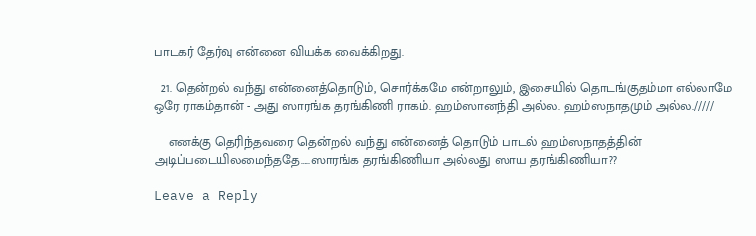பாடகர் தேர்வு என்னை வியக்க வைக்கிறது.

  21. தென்றல் வந்து என்னைத்தொடும், சொர்க்கமே என்றாலும், இசையில் தொடங்குதம்மா எல்லாமே ஒரே ராகம்தான் - அது ஸாரங்க தரங்கிணி ராகம். ஹம்ஸானந்தி அல்ல. ஹம்ஸநாதமும் அல்ல./////

    எனக்கு தெரிந்தவரை தென்றல் வந்து என்னைத் தொடும் பாடல் ஹம்ஸநாதத்தின் அடிப்படையிலமைந்ததே…..ஸாரங்க தரங்கிணியா அல்லது ஸாய தரங்கிணியா??

Leave a Reply